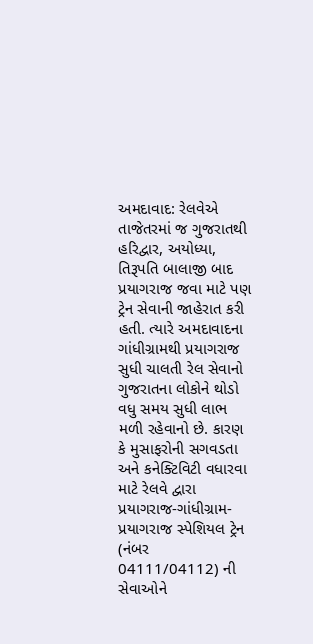અમદાવાદ: રેલવેએ તાજેતરમાં જ ગુજરાતથી હરિદ્વાર, અયોધ્યા, તિરૂપતિ બાલાજી બાદ પ્રયાગરાજ જવા માટે પણ ટ્રેન સેવાની જાહેરાત કરી હતી. ત્યારે અમદાવાદના ગાંધીગ્રામથી પ્રયાગરાજ સુધી ચાલતી રેલ સેવાનો ગુજરાતના લોકોને થોડો વધુ સમય સુધી લાભ મળી રહેવાનો છે. કારણ કે મુસાફરોની સગવડતા અને કનેક્ટિવિટી વધારવા માટે રેલવે દ્વારા પ્રયાગરાજ-ગાંધીગ્રામ-પ્રયાગરાજ સ્પેશિયલ ટ્રેન (નંબર 04111/04112) ની સેવાઓને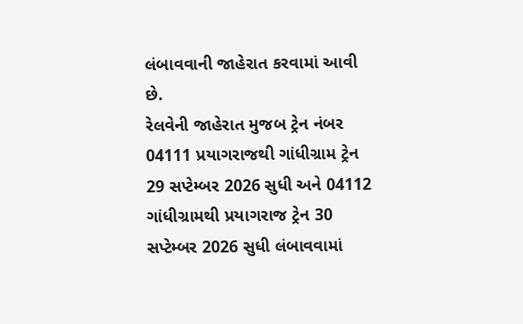લંબાવવાની જાહેરાત કરવામાં આવી છે.
રેલવેની જાહેરાત મુજબ ટ્રેન નંબર 04111 પ્રયાગરાજથી ગાંધીગ્રામ ટ્રેન 29 સપ્ટેમ્બર 2026 સુધી અને 04112 ગાંધીગ્રામથી પ્રયાગરાજ ટ્રેન 30 સપ્ટેમ્બર 2026 સુધી લંબાવવામાં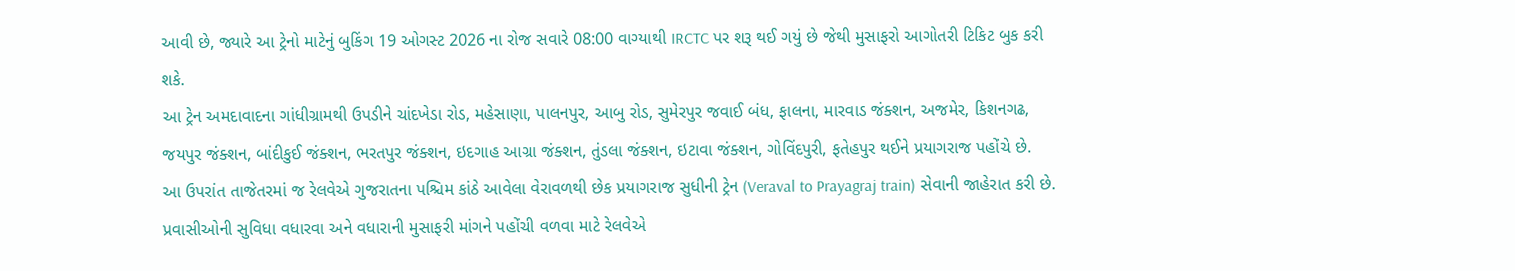આવી છે, જ્યારે આ ટ્રેનો માટેનું બુકિંગ 19 ઓગસ્ટ 2026 ના રોજ સવારે 08:00 વાગ્યાથી IRCTC પર શરૂ થઈ ગયું છે જેથી મુસાફરો આગોતરી ટિકિટ બુક કરી શકે.
આ ટ્રેન અમદાવાદના ગાંધીગ્રામથી ઉપડીને ચાંદખેડા રોડ, મહેસાણા, પાલનપુર, આબુ રોડ, સુમેરપુર જવાઈ બંધ, ફાલના, મારવાડ જંક્શન, અજમેર, કિશનગઢ, જયપુર જંક્શન, બાંદીકુઈ જંક્શન, ભરતપુર જંક્શન, ઇદગાહ આગ્રા જંક્શન, તુંડલા જંક્શન, ઇટાવા જંક્શન, ગોવિંદપુરી, ફતેહપુર થઈને પ્રયાગરાજ પહોંચે છે.
આ ઉપરાંત તાજેતરમાં જ રેલવેએ ગુજરાતના પશ્ચિમ કાંઠે આવેલા વેરાવળથી છેક પ્રયાગરાજ સુધીની ટ્રેન (Veraval to Prayagraj train) સેવાની જાહેરાત કરી છે. પ્રવાસીઓની સુવિધા વધારવા અને વધારાની મુસાફરી માંગને પહોંચી વળવા માટે રેલવેએ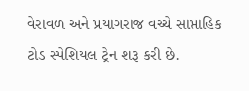વેરાવળ અને પ્રયાગરાજ વચ્ચે સાપ્તાહિક ટોડ સ્પેશિયલ ટ્રેન શરૂ કરી છે.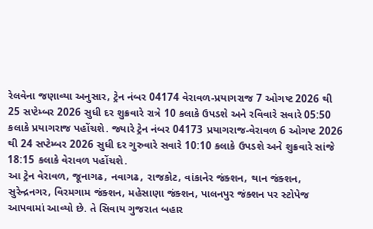રેલવેના જણાવ્યા અનુસાર, ટ્રેન નંબર 04174 વેરાવળ-પ્રયાગરાજ 7 ઓગષ્ટ 2026 થી 25 સપ્ટેમ્બર 2026 સુધી દર શુક્રવારે રાત્રે 10 કલાકે ઉપડશે અને રવિવારે સવારે 05:50 કલાકે પ્રયાગરાજ પહોંચશે. જ્યારે ટ્રેન નંબર 04173 પ્રયાગરાજ-વેરાવળ 6 ઓગષ્ટ 2026 થી 24 સપ્ટેમ્બર 2026 સુધી દર ગુરુવારે સવારે 10:10 કલાકે ઉપડશે અને શુક્રવારે સાંજે 18:15 કલાકે વેરાવળ પહોંચશે.
આ ટ્રેન વેરાવળ, જૂનાગઢ, નવાગઢ, રાજકોટ, વાંકાનેર જંક્શન, થાન જંક્શન, સુરેન્દ્રનગર, વિરમગામ જંક્શન, મહેસાણા જંક્શન, પાલનપુર જંક્શન પર સ્ટોપેજ આપવામાં આવ્યો છે. તે સિવાય ગુજરાત બહાર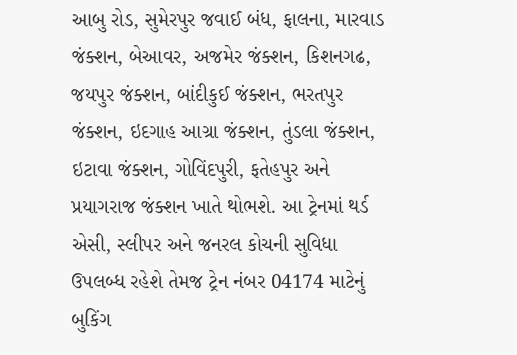આબુ રોડ, સુમેરપુર જવાઈ બંધ, ફાલના, મારવાડ જંક્શન, બેઆવર, અજમેર જંક્શન, કિશનગઢ, જયપુર જંક્શન, બાંદીકુઈ જંક્શન, ભરતપુર જંક્શન, ઇદગાહ આગ્રા જંક્શન, તુંડલા જંક્શન, ઇટાવા જંક્શન, ગોવિંદપુરી, ફતેહપુર અને પ્રયાગરાજ જંક્શન ખાતે થોભશે. આ ટ્રેનમાં થર્ડ એસી, સ્લીપર અને જનરલ કોચની સુવિધા ઉપલબ્ધ રહેશે તેમજ ટ્રેન નંબર 04174 માટેનું બુકિંગ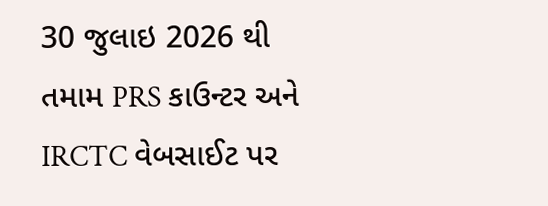30 જુલાઇ 2026 થી તમામ PRS કાઉન્ટર અને IRCTC વેબસાઈટ પર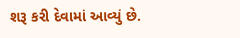શરૂ કરી દેવામાં આવ્યું છે.